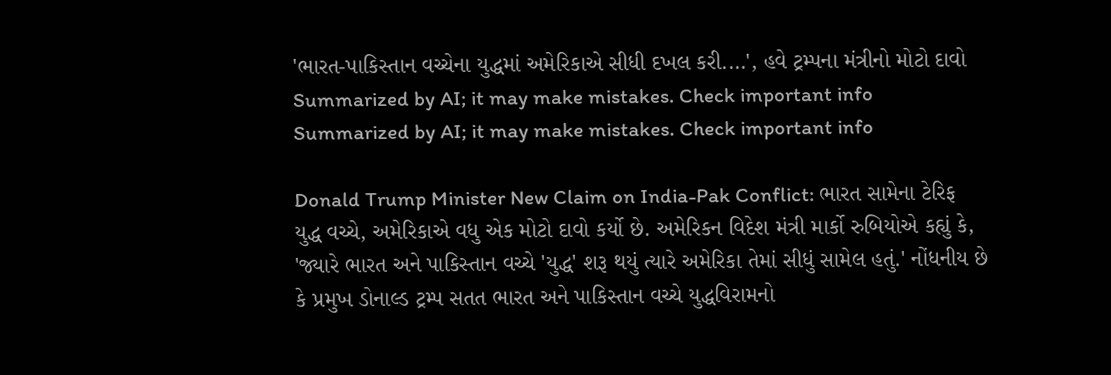'ભારત-પાકિસ્તાન વચ્ચેના યુદ્ધમાં અમેરિકાએ સીધી દખલ કરી....', હવે ટ્રમ્પના મંત્રીનો મોટો દાવો
Summarized by AI; it may make mistakes. Check important info
Summarized by AI; it may make mistakes. Check important info

Donald Trump Minister New Claim on India-Pak Conflict: ભારત સામેના ટેરિફ યુદ્ધ વચ્ચે, અમેરિકાએ વધુ એક મોટો દાવો કર્યો છે. અમેરિકન વિદેશ મંત્રી માર્કો રુબિયોએ કહ્યું કે, 'જ્યારે ભારત અને પાકિસ્તાન વચ્ચે 'યુદ્ધ' શરૂ થયું ત્યારે અમેરિકા તેમાં સીધું સામેલ હતું.' નોંધનીય છે કે પ્રમુખ ડોનાલ્ડ ટ્રમ્પ સતત ભારત અને પાકિસ્તાન વચ્ચે યુદ્ધવિરામનો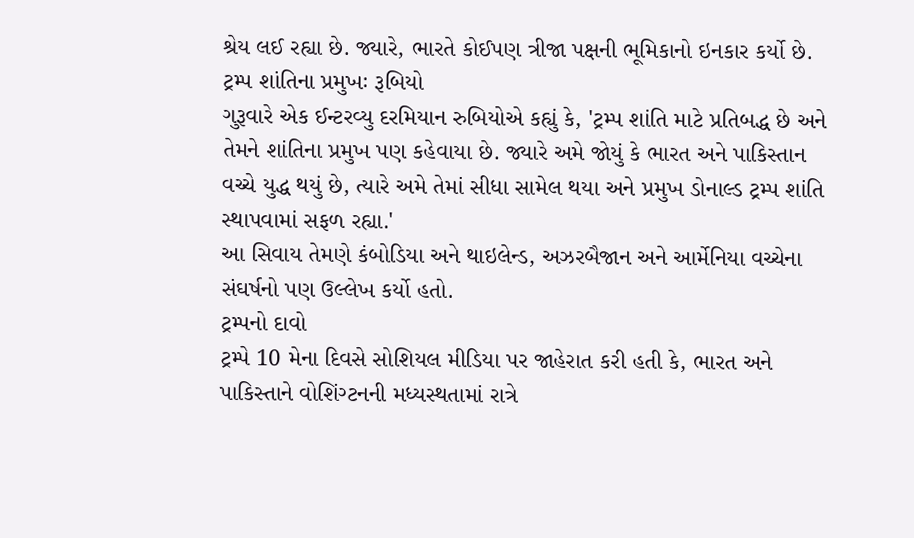શ્રેય લઈ રહ્યા છે. જ્યારે, ભારતે કોઈપણ ત્રીજા પક્ષની ભૂમિકાનો ઇનકાર કર્યો છે.
ટ્રમ્પ શાંતિના પ્રમુખઃ રૂબિયો
ગુરૂવારે એક ઈન્ટરવ્યુ દરમિયાન રુબિયોએ કહ્યું કે, 'ટ્રમ્પ શાંતિ માટે પ્રતિબદ્ધ છે અને તેમને શાંતિના પ્રમુખ પણ કહેવાયા છે. જ્યારે અમે જોયું કે ભારત અને પાકિસ્તાન વચ્ચે યુદ્ધ થયું છે, ત્યારે અમે તેમાં સીધા સામેલ થયા અને પ્રમુખ ડોનાલ્ડ ટ્રમ્પ શાંતિ સ્થાપવામાં સફળ રહ્યા.'
આ સિવાય તેમણે કંબોડિયા અને થાઇલેન્ડ, અઝરબૈજાન અને આર્મેનિયા વચ્ચેના સંઘર્ષનો પણ ઉલ્લેખ કર્યો હતો.
ટ્રમ્પનો દાવો
ટ્રમ્પે 10 મેના દિવસે સોશિયલ મીડિયા પર જાહેરાત કરી હતી કે, ભારત અને પાકિસ્તાને વોશિંગ્ટનની મધ્યસ્થતામાં રાત્રે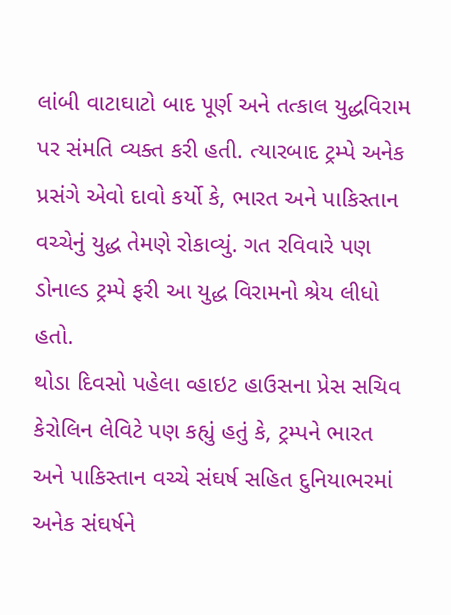લાંબી વાટાઘાટો બાદ પૂર્ણ અને તત્કાલ યુદ્ધવિરામ પર સંમતિ વ્યક્ત કરી હતી. ત્યારબાદ ટ્રમ્પે અનેક પ્રસંગે એવો દાવો કર્યો કે, ભારત અને પાકિસ્તાન વચ્ચેનું યુદ્ધ તેમણે રોકાવ્યું. ગત રવિવારે પણ ડોનાલ્ડ ટ્રમ્પે ફરી આ યુદ્ધ વિરામનો શ્રેય લીધો હતો.
થોડા દિવસો પહેલા વ્હાઇટ હાઉસના પ્રેસ સચિવ કેરોલિન લેવિટે પણ કહ્યું હતું કે, ટ્રમ્પને ભારત અને પાકિસ્તાન વચ્ચે સંઘર્ષ સહિત દુનિયાભરમાં અનેક સંઘર્ષને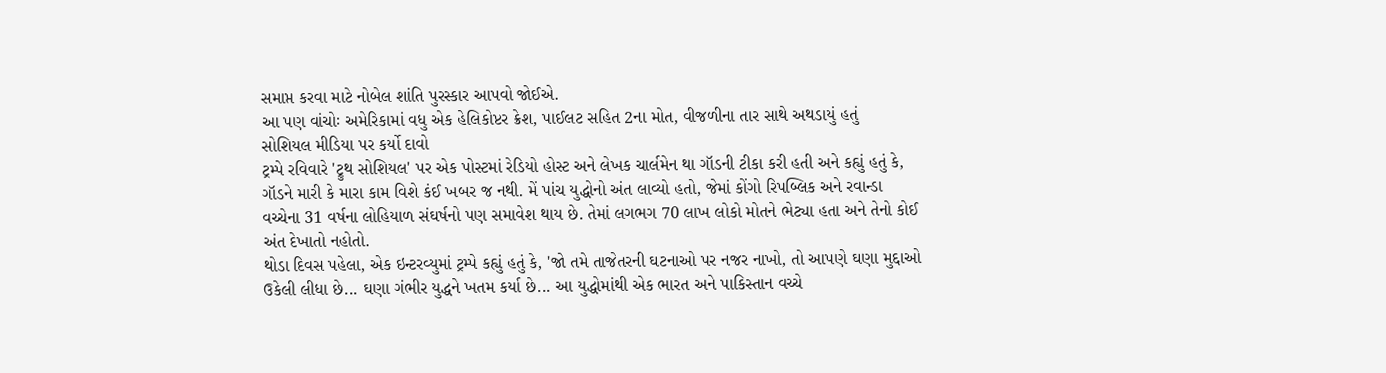સમાપ્ત કરવા માટે નોબેલ શાંતિ પુરસ્કાર આપવો જોઈએ.
આ પણ વાંચોઃ અમેરિકામાં વધુ એક હેલિકોપ્ટર ક્રેશ, પાઈલટ સહિત 2ના મોત, વીજળીના તાર સાથે અથડાયું હતું
સોશિયલ મીડિયા પર કર્યો દાવો
ટ્રમ્પે રવિવારે 'ટ્રુથ સોશિયલ' પર એક પોસ્ટમાં રેડિયો હોસ્ટ અને લેખક ચાર્લમેન થા ગૉડની ટીકા કરી હતી અને કહ્યું હતું કે, ગૉડને મારી કે મારા કામ વિશે કંઈ ખબર જ નથી. મેં પાંચ યુદ્ધોનો અંત લાવ્યો હતો, જેમાં કોંગો રિપબ્લિક અને રવાન્ડા વચ્ચેના 31 વર્ષના લોહિયાળ સંઘર્ષનો પણ સમાવેશ થાય છે. તેમાં લગભગ 70 લાખ લોકો મોતને ભેટ્યા હતા અને તેનો કોઈ અંત દેખાતો નહોતો.
થોડા દિવસ પહેલા, એક ઇન્ટરવ્યુમાં ટ્રમ્પે કહ્યું હતું કે, 'જો તમે તાજેતરની ઘટનાઓ પર નજર નાખો, તો આપણે ઘણા મુદ્દાઓ ઉકેલી લીધા છે... ઘણા ગંભીર યુદ્ધને ખતમ કર્યા છે... આ યુદ્ધોમાંથી એક ભારત અને પાકિસ્તાન વચ્ચે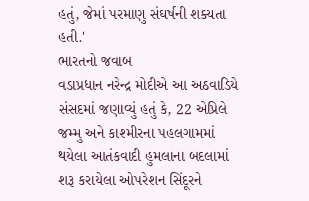હતું, જેમાં પરમાણુ સંઘર્ષની શક્યતા હતી.'
ભારતનો જવાબ
વડાપ્રધાન નરેન્દ્ર મોદીએ આ અઠવાડિયે સંસદમાં જણાવ્યું હતું કે, 22 એપ્રિલે જમ્મુ અને કાશ્મીરના પહલગામમાં થયેલા આતંકવાદી હુમલાના બદલામાં શરૂ કરાયેલા ઓપરેશન સિંદૂરને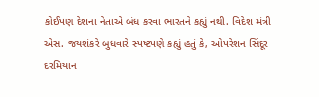કોઈપણ દેશના નેતાએ બંધ કરવા ભારતને કહ્યું નથી. વિદેશ મંત્રી એસ. જયશંકરે બુધવારે સ્પષ્ટપણે કહ્યું હતું કે, ઓપરેશન સિંદૂર દરમિયાન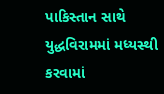પાકિસ્તાન સાથે યુદ્ધવિરામમાં મધ્યસ્થી કરવામાં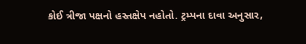કોઈ ત્રીજા પક્ષનો હસ્તક્ષેપ નહોતો. ટ્રમ્પના દાવા અનુસાર,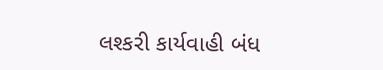લશ્કરી કાર્યવાહી બંધ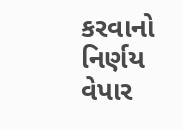કરવાનો નિર્ણય વેપાર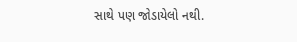સાથે પણ જોડાયેલો નથી.